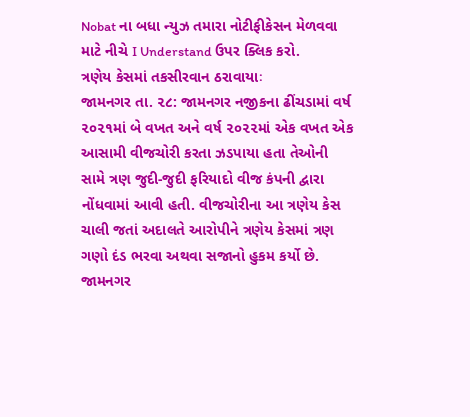Nobat ના બધા ન્યુઝ તમારા નોટીફીકેસન મેળવવા માટે નીચે I Understand ઉપર ક્લિક કરો.
ત્રણેય કેસમાં તકસીરવાન ઠરાવાયાઃ
જામનગર તા. ૨૮: જામનગર નજીકના ઢીંચડામાં વર્ષ ૨૦૨૧માં બે વખત અને વર્ષ ૨૦૨૨માં એક વખત એક આસામી વીજચોરી કરતા ઝડપાયા હતા તેઓની સામે ત્રણ જુદી-જુદી ફરિયાદો વીજ કંપની દ્વારા નોંધવામાં આવી હતી. વીજચોરીના આ ત્રણેય કેસ ચાલી જતાં અદાલતે આરોપીને ત્રણેય કેસમાં ત્રણ ગણો દંડ ભરવા અથવા સજાનો હુકમ કર્યો છે.
જામનગર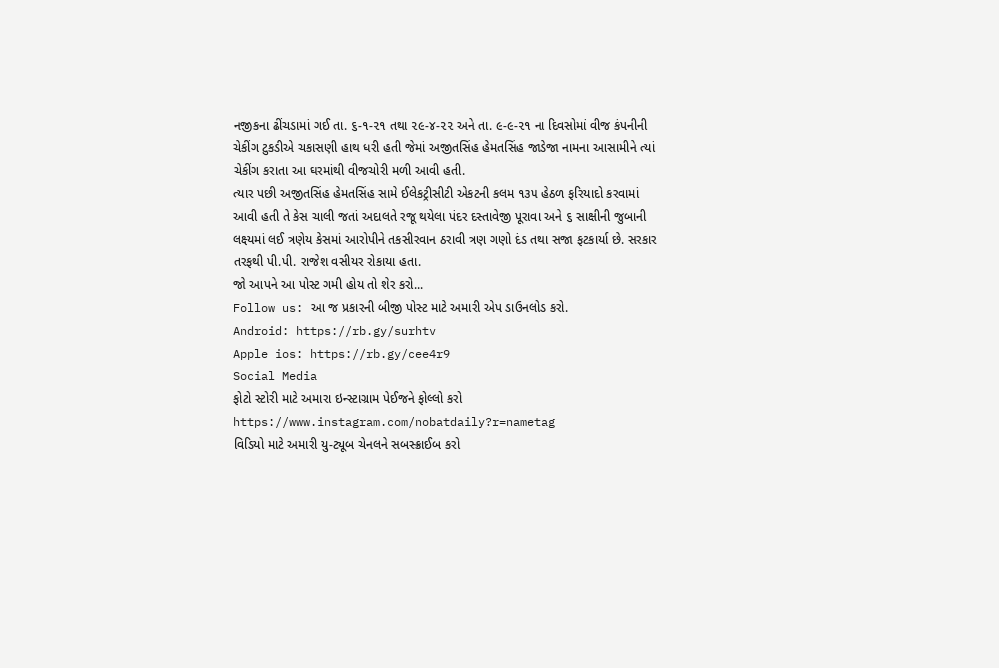નજીકના ઢીંચડામાં ગઈ તા. ૬-૧-૨૧ તથા ૨૯-૪-૨૨ અને તા. ૯-૯-૨૧ ના દિવસોમાં વીજ કંપનીની ચેકીંગ ટુકડીએ ચકાસણી હાથ ધરી હતી જેમાં અજીતસિંહ હેમતસિંહ જાડેજા નામના આસામીને ત્યાં ચેકીંગ કરાતા આ ઘરમાંથી વીજચોરી મળી આવી હતી.
ત્યાર પછી અજીતસિંહ હેમતસિંહ સામે ઈલેકટ્રીસીટી એકટની કલમ ૧૩૫ હેઠળ ફરિયાદો કરવામાં આવી હતી તે કેસ ચાલી જતાં અદાલતે રજૂ થયેલા પંદર દસ્તાવેજી પૂરાવા અને ૬ સાક્ષીની જુબાની લક્ષ્યમાં લઈ ત્રણેય કેસમાં આરોપીને તકસીરવાન ઠરાવી ત્રણ ગણો દંડ તથા સજા ફટકાર્યા છે. સરકાર તરફથી પી.પી. રાજેશ વસીયર રોકાયા હતા.
જો આપને આ પોસ્ટ ગમી હોય તો શેર કરો...
Follow us: આ જ પ્રકારની બીજી પોસ્ટ માટે અમારી એપ ડાઉનલોડ કરો.
Android: https://rb.gy/surhtv
Apple ios: https://rb.gy/cee4r9
Social Media
ફોટો સ્ટોરી માટે અમારા ઇન્સ્ટાગ્રામ પેઈજને ફોલ્લો કરો
https://www.instagram.com/nobatdaily?r=nametag
વિડિયો માટે અમારી યુ-ટ્યૂબ ચેનલને સબસ્ક્રાઈબ કરો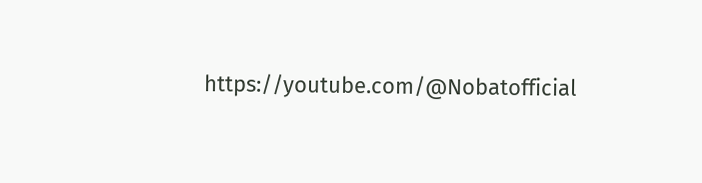https://youtube.com/@Nobatofficial